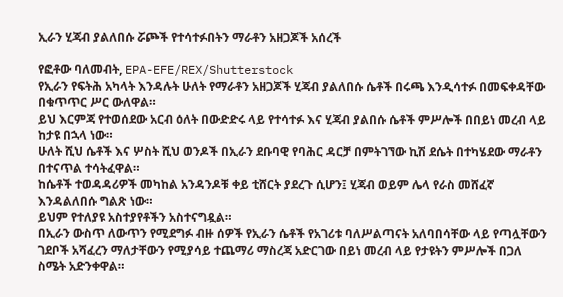ኢራን ሂጃብ ያልለበሱ ሯጮች የተሳተፉበትን ማራቶን አዘጋጆች አሰረች

የፎቶው ባለመብት, EPA-EFE/REX/Shutterstock
የኢራን የፍትሕ አካላት እንዳሉት ሁለት የማራቶን አዘጋጆች ሂጃብ ያልለበሱ ሴቶች በሩጫ እንዲሳተፉ በመፍቀዳቸው በቁጥጥር ሥር ውለዋል።
ይህ እርምጃ የተወሰደው አርብ ዕለት በውድድሩ ላይ የተሳተፉ እና ሂጃብ ያልበሱ ሴቶች ምሥሎች በበይነ መረብ ላይ ከታዩ በኋላ ነው።
ሁለት ሺህ ሴቶች እና ሦስት ሺህ ወንዶች በኢራን ደቡባዊ የባሕር ዳርቻ በምትገኘው ኪሽ ደሴት በተካሄደው ማራቶን በተናጥል ተሳትፈዋል።
ከሴቶች ተወዳዳሪዎች መካከል አንዳንዶቹ ቀይ ቲሸርት ያደረጉ ሲሆን፤ ሂጃብ ወይም ሌላ የራስ መሸፈኛ እንዳልለበሱ ግልጽ ነው።
ይህም የተለያዩ አስተያየቶችን አስተናግዷል።
በኢራን ውስጥ ለውጥን የሚደግፉ ብዙ ሰዎች የኢራን ሴቶች የአገሪቱ ባለሥልጣናት አለባበሳቸው ላይ የጣሏቸውን ገደቦች አሻፈረን ማለታቸውን የሚያሳይ ተጨማሪ ማስረጃ አድርገው በይነ መረብ ላይ የታዩትን ምሥሎች በጋለ ስሜት አድንቀዋል።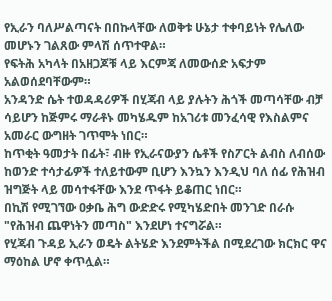የኢራን ባለሥልጣናት በበኩላቸው ለወቅቱ ሁኔታ ተቀባይነት የሌለው መሆኑን ገልጸው ምላሽ ሰጥተዋል።
የፍትሕ አካላት በአዘጋጆቹ ላይ እርምጃ ለመውሰድ አፍታም አልወሰደባቸውም።
አንዳንድ ሴት ተወዳዳሪዎች በሂጃብ ላይ ያሉትን ሕጎች መጣሳቸው ብቻ ሳይሆን ከጅምሩ ማራቶኑ መካሄዱም ከአገሪቱ መንፈሳዊ የእስልምና አመራር ውግዘት ገጥሞት ነበር።
ከጥቂት ዓመታት በፊት፣ ብዙ የኢራናውያን ሴቶች የስፖርት ልብስ ለብሰው ከወንድ ተሳታፊዎች ተለይተውም ቢሆን እንኳን እንዲህ ባለ ሰፊ የሕዝብ ዝግጅት ላይ መሳተፋቸው እንደ ጥፋት ይቆጠር ነበር።
በኪሽ የሚገኘው ዐቃቤ ሕግ ውድድሩ የሚካሄድበት መንገድ በራሱ "የሕዝብ ጨዋነትን መጣስ" እንደሆነ ተናግሯል።
የሂጃብ ጉዳይ ኢራን ወዴት ልትሄድ እንደምትችል በሚደረገው ክርክር ዋና ማዕከል ሆኖ ቀጥሏል።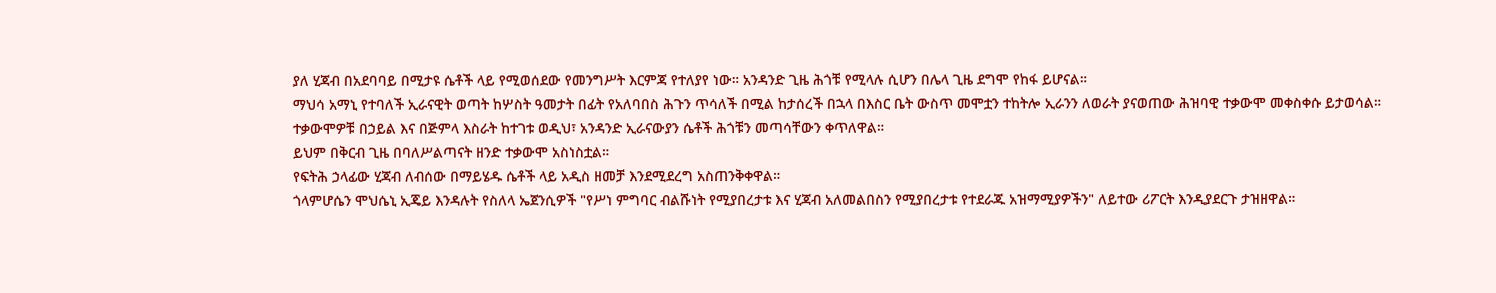ያለ ሂጃብ በአደባባይ በሚታዩ ሴቶች ላይ የሚወሰደው የመንግሥት እርምጃ የተለያየ ነው። አንዳንድ ጊዜ ሕጎቹ የሚላሉ ሲሆን በሌላ ጊዜ ደግሞ የከፋ ይሆናል።
ማህሳ አማኒ የተባለች ኢራናዊት ወጣት ከሦስት ዓመታት በፊት የአለባበስ ሕጉን ጥሳለች በሚል ከታሰረች በኋላ በእስር ቤት ውስጥ መሞቷን ተከትሎ ኢራንን ለወራት ያናወጠው ሕዝባዊ ተቃውሞ መቀስቀሱ ይታወሳል።
ተቃውሞዎቹ በኃይል እና በጅምላ እስራት ከተገቱ ወዲህ፣ አንዳንድ ኢራናውያን ሴቶች ሕጎቹን መጣሳቸውን ቀጥለዋል።
ይህም በቅርብ ጊዜ በባለሥልጣናት ዘንድ ተቃውሞ አስነስቷል።
የፍትሕ ኃላፊው ሂጃብ ለብሰው በማይሄዱ ሴቶች ላይ አዲስ ዘመቻ እንደሚደረግ አስጠንቅቀዋል።
ጎላምሆሴን ሞህሴኒ ኢጄይ እንዳሉት የስለላ ኤጀንሲዎች "የሥነ ምግባር ብልሹነት የሚያበረታቱ እና ሂጃብ አለመልበስን የሚያበረታቱ የተደራጁ አዝማሚያዎችን" ለይተው ሪፖርት እንዲያደርጉ ታዝዘዋል።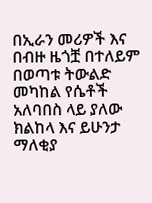በኢራን መሪዎች እና በብዙ ዜጎቿ በተለይም በወጣቱ ትውልድ መካከል የሴቶች አለባበስ ላይ ያለው ክልከላ እና ይሁንታ ማለቂያ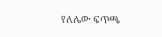የለሌው ፍጥጫ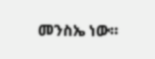መንስኤ ነው።